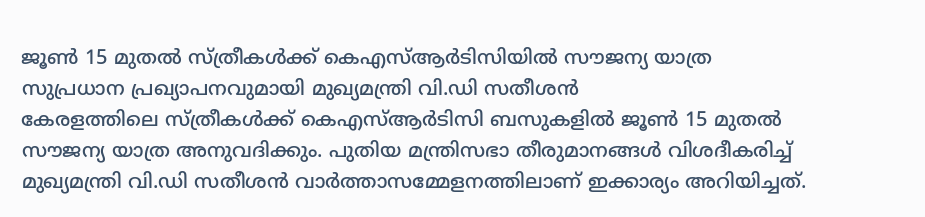ജൂൺ 15 മുതൽ സ്ത്രീകൾക്ക് കെഎസ്ആർടിസിയിൽ സൗജന്യ യാത്ര സുപ്രധാന പ്രഖ്യാപനവുമായി മുഖ്യമന്ത്രി വി.ഡി സതീശൻ
കേരളത്തിലെ സ്ത്രീകൾക്ക് കെഎസ്ആർടിസി ബസുകളിൽ ജൂൺ 15 മുതൽ സൗജന്യ യാത്ര അനുവദിക്കും. പുതിയ മന്ത്രിസഭാ തീരുമാനങ്ങൾ വിശദീകരിച്ച് മുഖ്യമന്ത്രി വി.ഡി സതീശൻ വാർത്താസമ്മേളനത്തിലാണ് ഇക്കാര്യം അറിയിച്ചത്.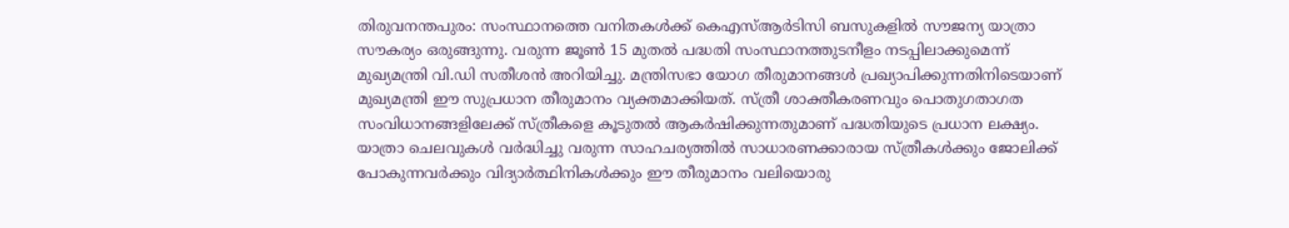തിരുവനന്തപുരം: സംസ്ഥാനത്തെ വനിതകൾക്ക് കെഎസ്ആർടിസി ബസുകളിൽ സൗജന്യ യാത്രാ സൗകര്യം ഒരുങ്ങുന്നു. വരുന്ന ജൂൺ 15 മുതൽ പദ്ധതി സംസ്ഥാനത്തുടനീളം നടപ്പിലാക്കുമെന്ന് മുഖ്യമന്ത്രി വി.ഡി സതീശൻ അറിയിച്ചു. മന്ത്രിസഭാ യോഗ തീരുമാനങ്ങൾ പ്രഖ്യാപിക്കുന്നതിനിടെയാണ് മുഖ്യമന്ത്രി ഈ സുപ്രധാന തീരുമാനം വ്യക്തമാക്കിയത്. സ്ത്രീ ശാക്തീകരണവും പൊതുഗതാഗത സംവിധാനങ്ങളിലേക്ക് സ്ത്രീകളെ കൂടുതൽ ആകർഷിക്കുന്നതുമാണ് പദ്ധതിയുടെ പ്രധാന ലക്ഷ്യം.
യാത്രാ ചെലവുകൾ വർദ്ധിച്ചു വരുന്ന സാഹചര്യത്തിൽ സാധാരണക്കാരായ സ്ത്രീകൾക്കും ജോലിക്ക് പോകുന്നവർക്കും വിദ്യാർത്ഥിനികൾക്കും ഈ തീരുമാനം വലിയൊരു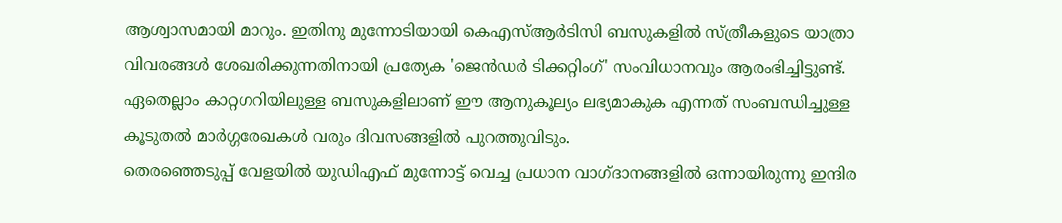ആശ്വാസമായി മാറും. ഇതിനു മുന്നോടിയായി കെഎസ്ആർടിസി ബസുകളിൽ സ്ത്രീകളുടെ യാത്രാ വിവരങ്ങൾ ശേഖരിക്കുന്നതിനായി പ്രത്യേക 'ജെൻഡർ ടിക്കറ്റിംഗ്' സംവിധാനവും ആരംഭിച്ചിട്ടുണ്ട്. ഏതെല്ലാം കാറ്റഗറിയിലുള്ള ബസുകളിലാണ് ഈ ആനുകൂല്യം ലഭ്യമാകുക എന്നത് സംബന്ധിച്ചുള്ള കൂടുതൽ മാർഗ്ഗരേഖകൾ വരും ദിവസങ്ങളിൽ പുറത്തുവിടും.
തെരഞ്ഞെടുപ്പ് വേളയിൽ യുഡിഎഫ് മുന്നോട്ട് വെച്ച പ്രധാന വാഗ്ദാനങ്ങളിൽ ഒന്നായിരുന്നു ഇന്ദിര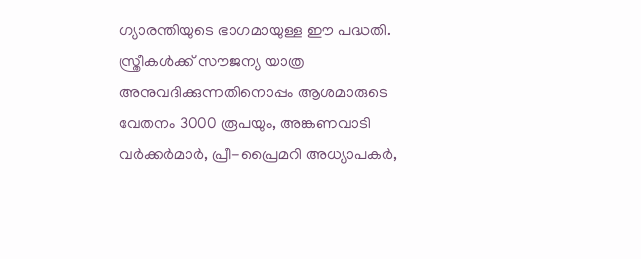ഗ്യാരന്തിയുടെ ഭാഗമായുള്ള ഈ പദ്ധതി. സ്ത്രീകൾക്ക് സൗജന്യ യാത്ര അനുവദിക്കുന്നതിനൊപ്പം ആശമാരുടെ വേതനം 3000 രൂപയും, അങ്കണവാടി വർക്കർമാർ, പ്രീ-പ്രൈമറി അധ്യാപകർ,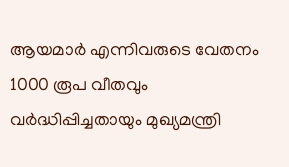ആയമാർ എന്നിവരുടെ വേതനം 1000 രൂപ വീതവും വർദ്ധിപ്പിച്ചതായും മുഖ്യമന്ത്രി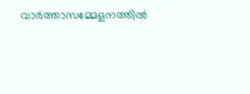വാർത്താസമ്മേളനത്തിൽ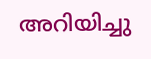അറിയിച്ചു